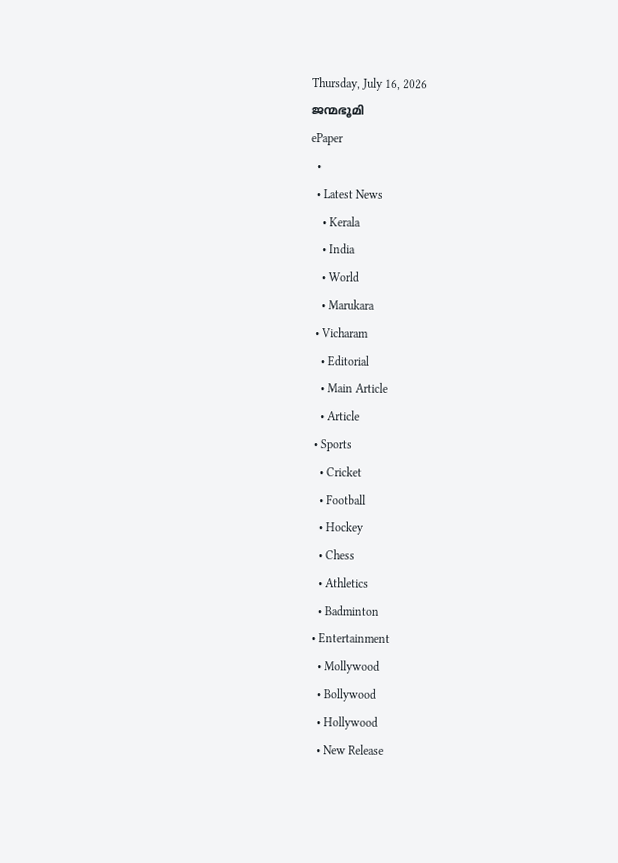Thursday, July 16, 2026
ജന്മഭൂമി
ePaper
  •
  • Latest News
    • Kerala
    • India
    • World
    • Marukara
  • Vicharam
    • Editorial
    • Main Article
    • Article
  • Sports
    • Cricket
    • Football
    • Hockey
    • Chess
    • Athletics
    • Badminton
  • Entertainment
    • Mollywood
    • Bollywood
    • Hollywood
    • New Release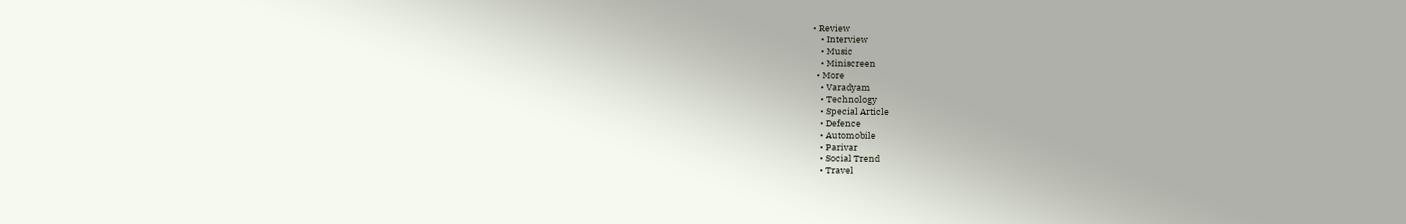• Review
    • Interview
    • Music
    • Miniscreen
  • More
    • Varadyam
    • Technology
    • Special Article
    • Defence
    • Automobile
    • Parivar
    • Social Trend
    • Travel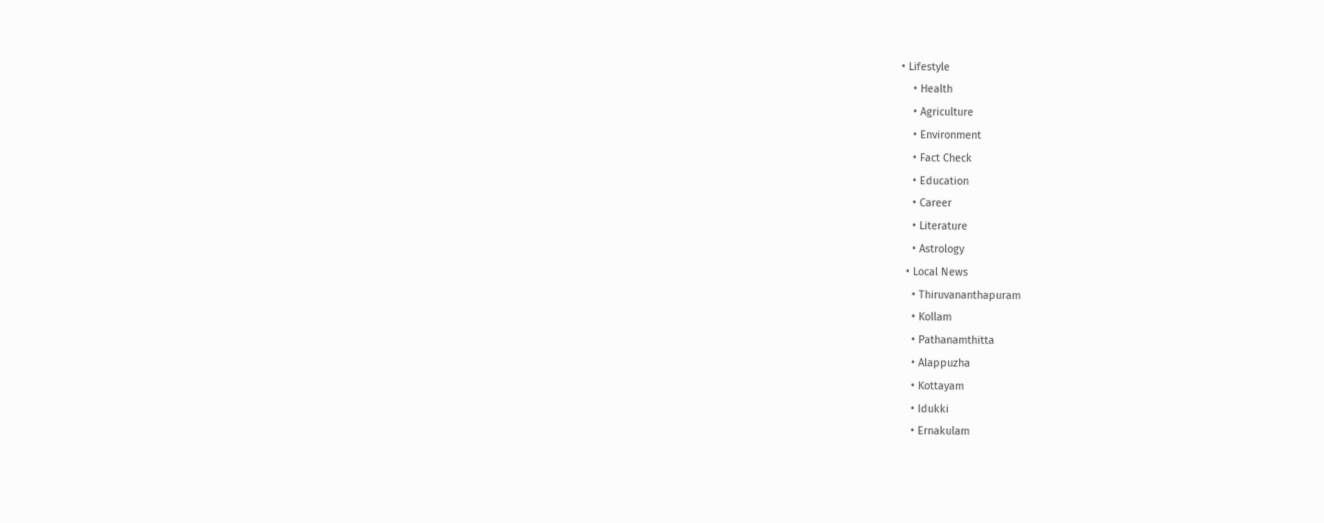• Lifestyle
    • Health
    • Agriculture
    • Environment
    • Fact Check
    • Education
    • Career
    • Literature
    • Astrology
  • Local News
    • Thiruvananthapuram
    • Kollam
    • Pathanamthitta
    • Alappuzha
    • Kottayam
    • Idukki
    • Ernakulam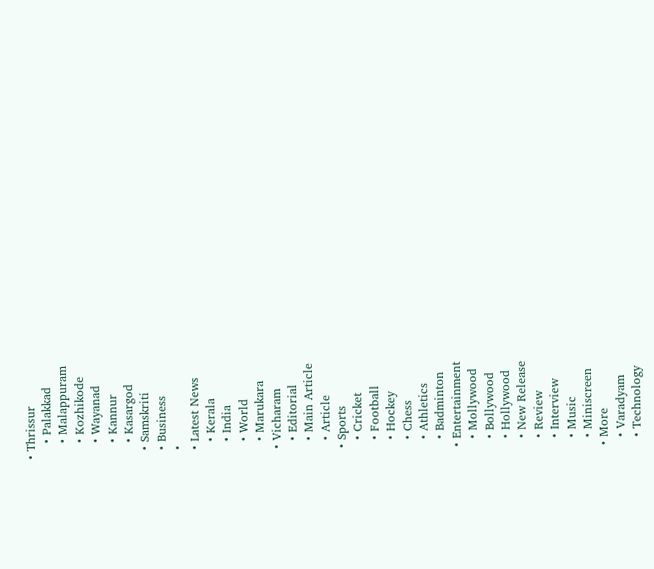• Thrissur
    • Palakkad
    • Malappuram
    • Kozhikode
    • Wayanad
    • Kannur
    • Kasargod
  • Samskriti
  • Business
  •
  • Latest News
    • Kerala
    • India
    • World
    • Marukara
  • Vicharam
    • Editorial
    • Main Article
    • Article
  • Sports
    • Cricket
    • Football
    • Hockey
    • Chess
    • Athletics
    • Badminton
  • Entertainment
    • Mollywood
    • Bollywood
    • Hollywood
    • New Release
    • Review
    • Interview
    • Music
    • Miniscreen
  • More
    • Varadyam
    • Technology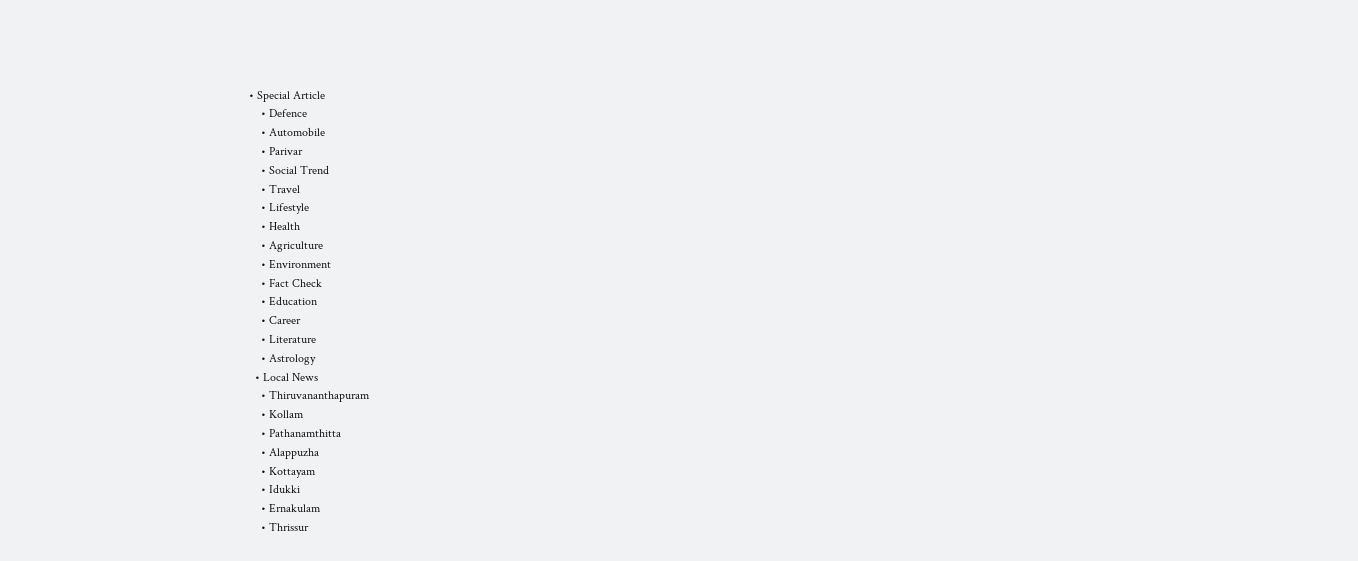• Special Article
    • Defence
    • Automobile
    • Parivar
    • Social Trend
    • Travel
    • Lifestyle
    • Health
    • Agriculture
    • Environment
    • Fact Check
    • Education
    • Career
    • Literature
    • Astrology
  • Local News
    • Thiruvananthapuram
    • Kollam
    • Pathanamthitta
    • Alappuzha
    • Kottayam
    • Idukki
    • Ernakulam
    • Thrissur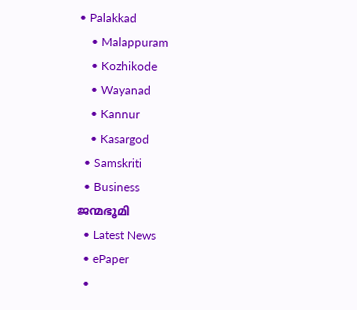• Palakkad
    • Malappuram
    • Kozhikode
    • Wayanad
    • Kannur
    • Kasargod
  • Samskriti
  • Business
ജന്മഭൂമി
  • Latest News
  • ePaper
  •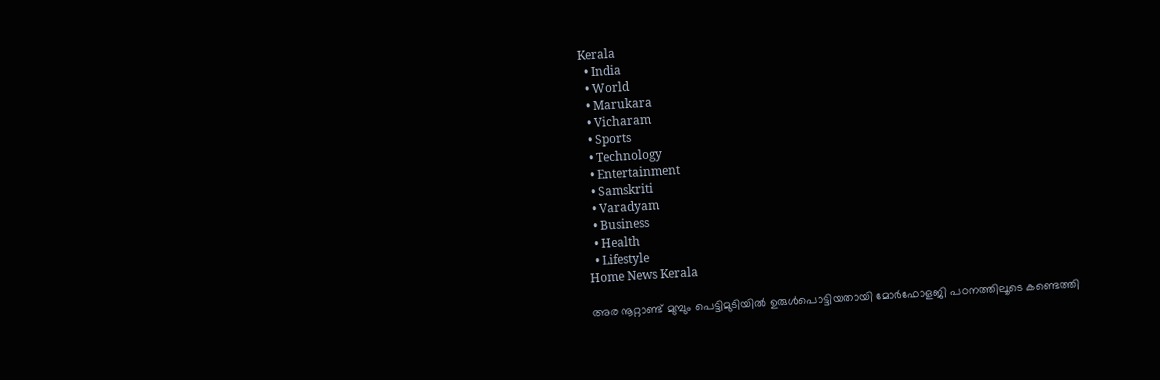Kerala
  • India
  • World
  • Marukara
  • Vicharam
  • Sports
  • Technology
  • Entertainment
  • Samskriti
  • Varadyam
  • Business
  • Health
  • Lifestyle
Home News Kerala

അര നൂറ്റാണ്ട് മുമ്പും പെട്ടിമുടിയില്‍ ഉരുള്‍പൊട്ടിയതായി മോർഫോളജി പഠനത്തിലൂടെ കണ്ടെത്തി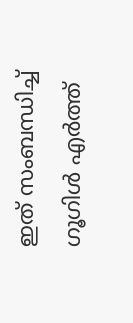ഇത് സംബന്ധിച്ച് ഗൂഗിള്‍ എര്‍ത്ത്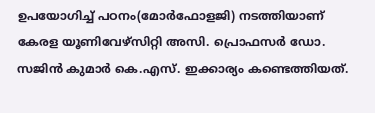ഉപയോഗിച്ച് പഠനം(മോര്‍ഫോളജി) നടത്തിയാണ് കേരള യൂണിവേഴ്‌സിറ്റി അസി. പ്രൊഫസര്‍ ഡോ. സജിന്‍ കുമാര്‍ കെ.എസ്. ഇക്കാര്യം കണ്ടെത്തിയത്.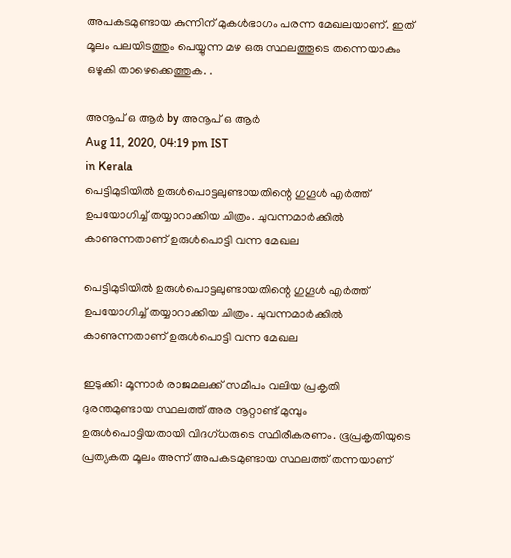അപകടമുണ്ടായ കുന്നിന് മുകള്‍ഭാഗം പരന്ന മേഖലയാണ്. ഇത് മൂലം പലയിടത്തും പെയ്യുന്ന മഴ ഒരു സ്ഥലത്തൂടെ തന്നെയാകും ഒഴുകി താഴെക്കെത്തുക. .

അനൂപ് ഒ ആര്‍ by അനൂപ് ഒ ആര്‍
Aug 11, 2020, 04:19 pm IST
in Kerala
പെട്ടിമുടിയില്‍ ഉരുള്‍പൊട്ടലുണ്ടായതിന്റെ ഗുഗൂള്‍ എര്‍ത്ത് ഉപയോഗിച്ച് തയ്യാറാക്കിയ ചിത്രം. ചുവന്നമാര്‍ക്കില്‍ കാണുന്നതാണ് ഉരുള്‍പൊട്ടി വന്ന മേഖല

പെട്ടിമുടിയില്‍ ഉരുള്‍പൊട്ടലുണ്ടായതിന്റെ ഗുഗൂള്‍ എര്‍ത്ത് ഉപയോഗിച്ച് തയ്യാറാക്കിയ ചിത്രം. ചുവന്നമാര്‍ക്കില്‍ കാണുന്നതാണ് ഉരുള്‍പൊട്ടി വന്ന മേഖല

ഇടുക്കി: മൂന്നാര്‍ രാജമലക്ക് സമീപം വലിയ പ്രകൃതി ദുരന്തമുണ്ടായ സ്ഥലത്ത് അര നൂറ്റാണ്ട് മുമ്പും  ഉരുള്‍പൊട്ടിയതായി വിദഗ്ധരുടെ സ്ഥിരീകരണം. ഭൂപ്രകൃതിയുടെ പ്രത്യകത മൂലം അന്ന് അപകടമുണ്ടായ സ്ഥലത്ത് തന്നയാണ്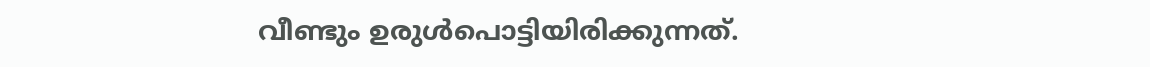വീണ്ടും ഉരുള്‍പൊട്ടിയിരിക്കുന്നത്.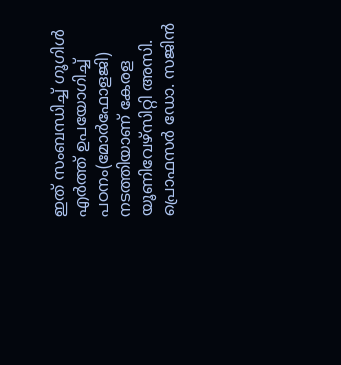ഇത് സംബന്ധിച്ച് ഗൂഗിള്‍ എര്‍ത്ത് ഉപയോഗിച്ച് പഠനം(മോര്‍ഫോളജി) നടത്തിയാണ് കേരള യൂണിവേഴ്‌സിറ്റി അസി. പ്രൊഫസര്‍ ഡോ. സജിന്‍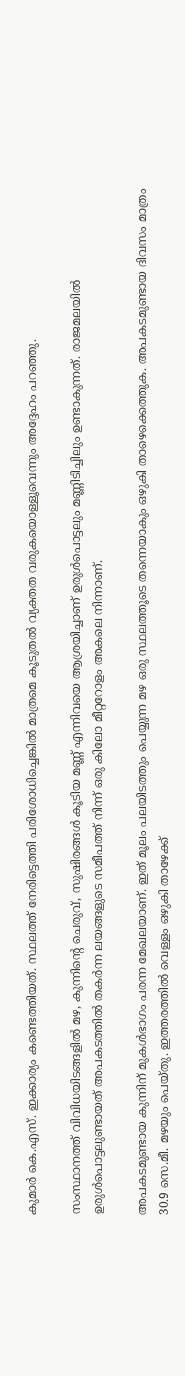കുമാര്‍ കെ.എസ്. ഇക്കാര്യം കണ്ടെത്തിയത്. സ്ഥലത്ത് നേരിട്ടെത്തി പരിശോധിച്ചെങ്കില്‍ മാത്രമെ കൂടുതല്‍ വ്യക്തത വരുകയൊള്ളൂവെന്നും അദ്ദേഹം പറഞ്ഞു.

സംസ്ഥാനത്ത് വിവിധയിടങ്ങളില്‍ മഴ, കുന്നിന്റെ ചെരുവ്, സുഷിരങ്ങള്‍ കൂടിയ മണ്ണ് എന്നിവയെ ആശ്രയിച്ചാണ് ഉരുള്‍പൊട്ടലും മണ്ണിടിച്ചിലും ഉണ്ടാകുന്നത്. രാജമലയില്‍ ഉരുള്‍പൊട്ടലുണ്ടായത് അപകടത്തില്‍ തകര്‍ന്ന ലയങ്ങളുടെ സമീപത്ത് നിന്ന് ഒരു കിലോ മീറ്ററോളം അകലെ നിന്നാണ്.

അപകടമുണ്ടായ കുന്നിന് മുകള്‍ഭാഗം പരന്ന മേഖലയാണ്. ഇത് മൂലം പലയിടത്തും പെയ്യുന്ന മഴ ഒരു സ്ഥലത്തൂടെ തന്നെയാകും ഒഴുകി താഴെക്കെത്തുക. അപകടമുണ്ടായ ദിവസം മാത്രം 30.9 സെ.മീ. മഴയും പെയ്തു. ഇത്തരത്തില്‍ വെള്ളം ഒഴുകി താഴേക്ക്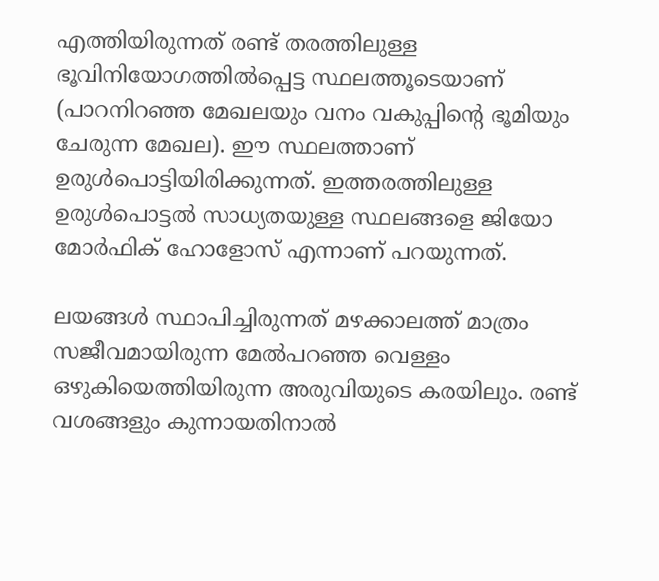എത്തിയിരുന്നത് രണ്ട് തരത്തിലുള്ള ഭൂവിനിയോഗത്തില്‍പ്പെട്ട സ്ഥലത്തൂടെയാണ് (പാറനിറഞ്ഞ മേഖലയും വനം വകുപ്പിന്റെ ഭൂമിയും ചേരുന്ന മേഖല). ഈ സ്ഥലത്താണ് ഉരുള്‍പൊട്ടിയിരിക്കുന്നത്. ഇത്തരത്തിലുള്ള ഉരുള്‍പൊട്ടല്‍ സാധ്യതയുള്ള സ്ഥലങ്ങളെ ജിയോ മോര്‍ഫിക് ഹോളോസ് എന്നാണ് പറയുന്നത്.

ലയങ്ങള്‍ സ്ഥാപിച്ചിരുന്നത് മഴക്കാലത്ത് മാത്രം സജീവമായിരുന്ന മേല്‍പറഞ്ഞ വെള്ളം ഒഴുകിയെത്തിയിരുന്ന അരുവിയുടെ കരയിലും. രണ്ട് വശങ്ങളും കുന്നായതിനാല്‍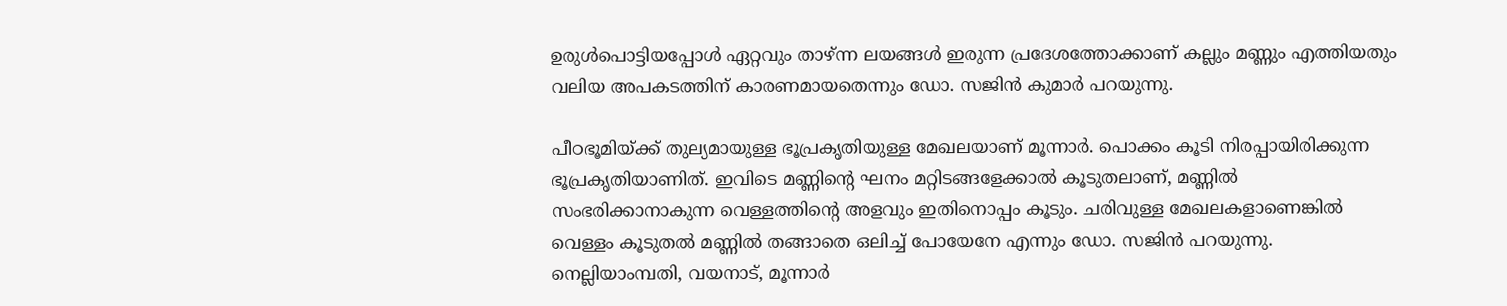ഉരുള്‍പൊട്ടിയപ്പോള്‍ ഏറ്റവും താഴ്ന്ന ലയങ്ങള്‍ ഇരുന്ന പ്രദേശത്തോക്കാണ് കല്ലും മണ്ണും എത്തിയതും വലിയ അപകടത്തിന് കാരണമായതെന്നും ഡോ. സജിന്‍ കുമാര്‍ പറയുന്നു.

പീഠഭൂമിയ്‌ക്ക് തുല്യമായുള്ള ഭൂപ്രകൃതിയുള്ള മേഖലയാണ് മൂന്നാര്‍. പൊക്കം കൂടി നിരപ്പായിരിക്കുന്ന ഭൂപ്രകൃതിയാണിത്. ഇവിടെ മണ്ണിന്റെ ഘനം മറ്റിടങ്ങളേക്കാല്‍ കൂടുതലാണ്, മണ്ണില്‍ സംഭരിക്കാനാകുന്ന വെള്ളത്തിന്റെ അളവും ഇതിനൊപ്പം കൂടും. ചരിവുള്ള മേഖലകളാണെങ്കില്‍ വെള്ളം കൂടുതല്‍ മണ്ണില്‍ തങ്ങാതെ ഒലിച്ച് പോയേനേ എന്നും ഡോ. സജിന്‍ പറയുന്നു. നെല്ലിയാംമ്പതി, വയനാട്, മൂന്നാര്‍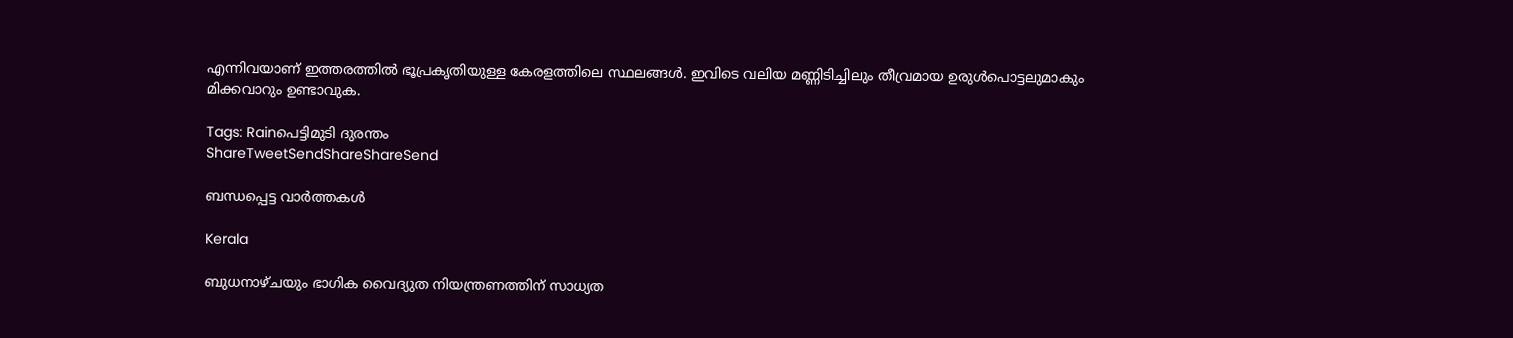എന്നിവയാണ് ഇത്തരത്തില്‍ ഭൂപ്രകൃതിയുള്ള കേരളത്തിലെ സ്ഥലങ്ങള്‍. ഇവിടെ വലിയ മണ്ണിടിച്ചിലും തീവ്രമായ ഉരുള്‍പൊട്ടലുമാകും മിക്കവാറും ഉണ്ടാവുക.

Tags: Rainപെട്ടിമുടി ദുരന്തം
ShareTweetSendShareShareSend

ബന്ധപ്പെട്ട വാര്‍ത്തകള്‍

Kerala

ബുധനാഴ്ചയും ഭാഗിക വൈദ്യുത നിയന്ത്രണത്തിന് സാധ്യത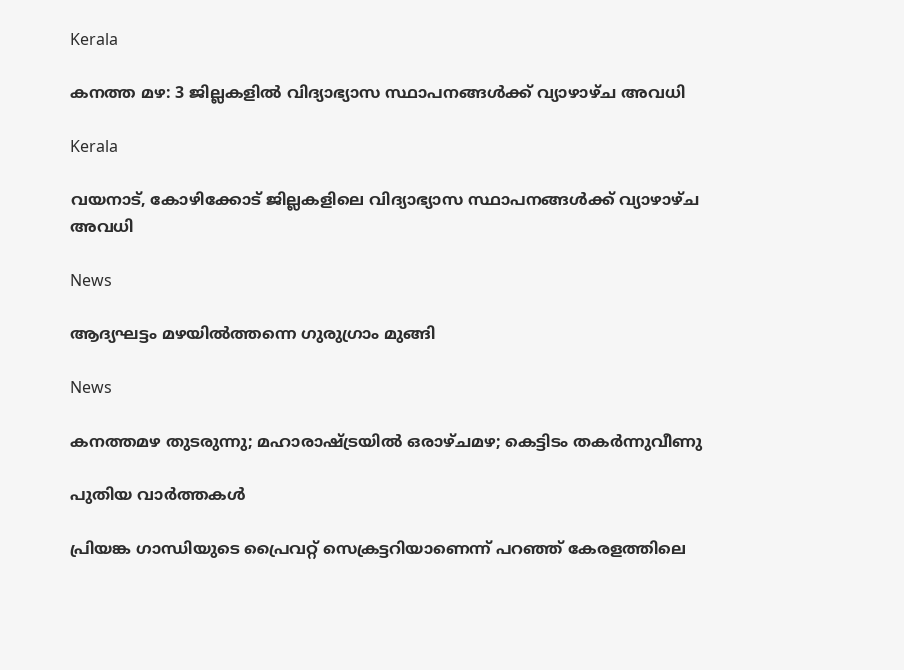Kerala

കനത്ത മഴ: 3 ജില്ലകളില്‍ വിദ്യാഭ്യാസ സ്ഥാപനങ്ങള്‍ക്ക് വ്യാഴാഴ്ച അവധി

Kerala

വയനാട്, കോഴിക്കോട് ജില്ലകളിലെ വിദ്യാഭ്യാസ സ്ഥാപനങ്ങള്‍ക്ക് വ്യാഴാഴ്ച അവധി

News

ആദ്യഘട്ടം മഴയിൽത്തന്നെ ഗുരുഗ്രാം മുങ്ങി

News

കനത്തമഴ തുടരുന്നു; മഹാരാഷ്‌ട്രയിൽ ഒരാഴ്ചമഴ; കെട്ടിടം തകർന്നുവീണു

പുതിയ വാര്‍ത്തകള്‍

പ്രിയങ്ക ഗാന്ധിയുടെ പ്രൈവറ്റ് സെക്രട്ടറിയാണെന്ന് പറഞ്ഞ് കേരളത്തിലെ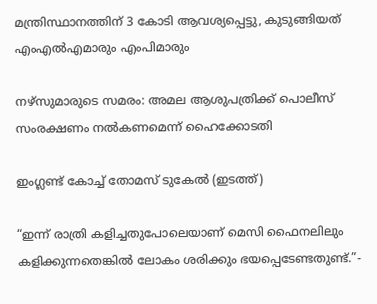മന്ത്രിസ്ഥാനത്തിന് 3 കോടി ആവശ്യപ്പെട്ടു, കുടുങ്ങിയത് എംഎൽഎമാരും എംപിമാരും

നഴ്‌സുമാരുടെ സമരം: അമല ആശുപത്രിക്ക് പൊലീസ് സംരക്ഷണം നല്‍കണമെന്ന് ഹൈക്കോടതി

ഇംഗ്ലണ്ട് കോച്ച് തോമസ് ടുകേല്‍ (ഇടത്ത്)

“ഇന്ന് രാത്രി കളിച്ചതുപോലെയാണ് മെസി ഫൈനലിലും കളിക്കുന്നതെങ്കിൽ ലോകം ശരിക്കും ഭയപ്പെടേണ്ടതുണ്ട്.”-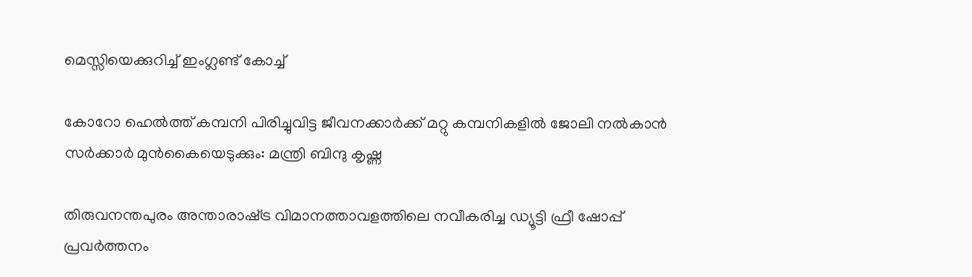മെസ്സിയെക്കുറിച്ച് ഇംഗ്ലണ്ട് കോച്ച്

കോറോ ഹെല്‍ത്ത് കമ്പനി പിരിച്ചുവിട്ട ജീവനക്കാര്‍ക്ക് മറ്റു കമ്പനികളില്‍ ജോലി നല്‍കാന്‍ സര്‍ക്കാര്‍ മുന്‍കൈയെടുക്കും: മന്ത്രി ബിന്ദു കൃഷ്ണ

തിരുവനന്തപുരം അന്താരാഷ്‌ട്ര വിമാനത്താവളത്തിലെ നവീകരിച്ച ഡ്യൂട്ടി ഫ്രീ ഷോപ്പ് പ്രവർത്തനം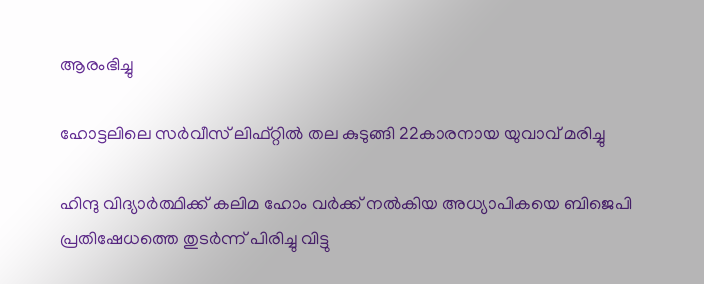ആരംഭിച്ചു

ഹോട്ടലിലെ സർവീസ് ലിഫ്റ്റിൽ തല കുടുങ്ങി 22കാരനായ യുവാവ് മരിച്ചു

ഹിന്ദു വിദ്യാർത്ഥിക്ക് കലിമ ഹോം വർക്ക് നൽകിയ അധ്യാപികയെ ബിജെപി പ്രതിഷേധത്തെ തുടർന്ന് പിരിച്ചു വിട്ടു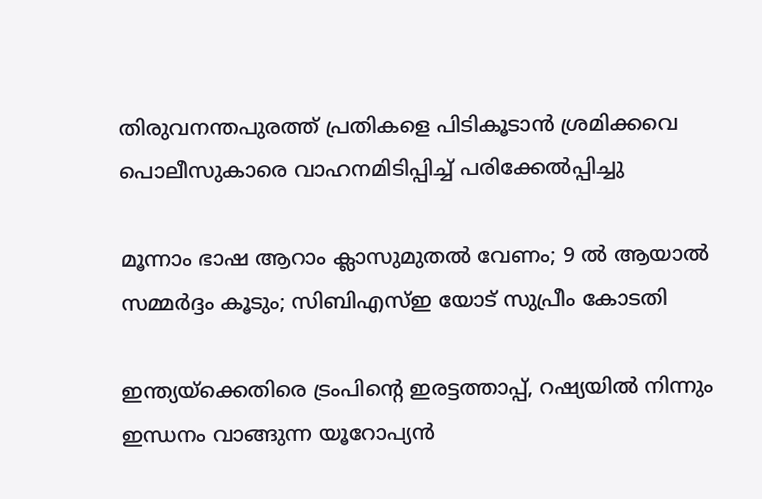തിരുവനന്തപുരത്ത് പ്രതികളെ പിടികൂടാന്‍ ശ്രമിക്കവെ പൊലീസുകാരെ വാഹനമിടിപ്പിച്ച് പരിക്കേല്‍പ്പിച്ചു

മൂന്നാം ഭാഷ ആറാം ക്ലാസുമുതൽ വേണം; 9 ൽ ആയാൽ സമ്മർദ്ദം കൂടും; സിബിഎസ്ഇ യോട് സുപ്രീം കോടതി

ഇന്ത്യയ്‌ക്കെതിരെ ട്രംപിന്റെ ഇരട്ടത്താപ്പ്, റഷ്യയില്‍ നിന്നും ഇന്ധനം വാങ്ങുന്ന യൂറോപ്യന്‍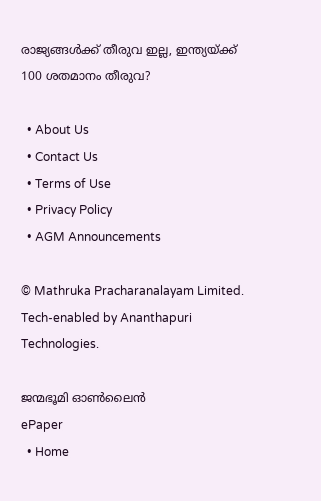രാജ്യങ്ങള്‍ക്ക് തീരുവ ഇല്ല, ഇന്ത്യയ്‌ക്ക് 100 ശതമാനം തീരുവ?

  • About Us
  • Contact Us
  • Terms of Use
  • Privacy Policy
  • AGM Announcements

© Mathruka Pracharanalayam Limited.
Tech-enabled by Ananthapuri Technologies.

ജന്മഭൂമി ഓണ്‍ലൈന്‍
ePaper
  • Home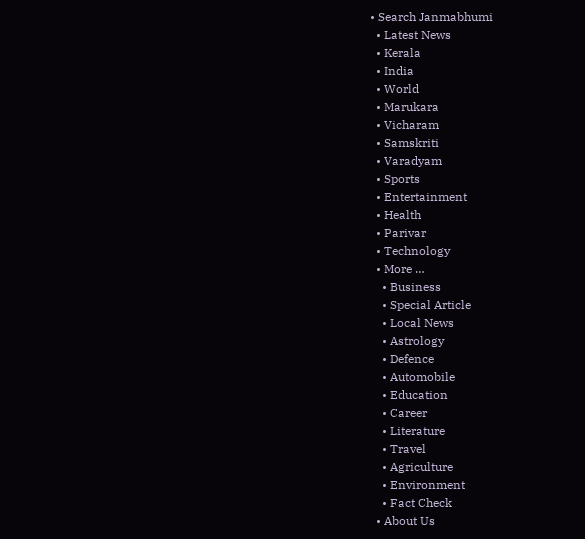• Search Janmabhumi
  • Latest News
  • Kerala
  • India
  • World
  • Marukara
  • Vicharam
  • Samskriti
  • Varadyam
  • Sports
  • Entertainment
  • Health
  • Parivar
  • Technology
  • More …
    • Business
    • Special Article
    • Local News
    • Astrology
    • Defence
    • Automobile
    • Education
    • Career
    • Literature
    • Travel
    • Agriculture
    • Environment
    • Fact Check
  • About Us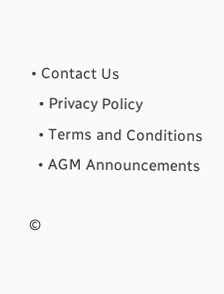• Contact Us
  • Privacy Policy
  • Terms and Conditions
  • AGM Announcements

©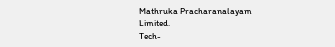Mathruka Pracharanalayam Limited.
Tech-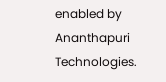enabled by Ananthapuri Technologies.